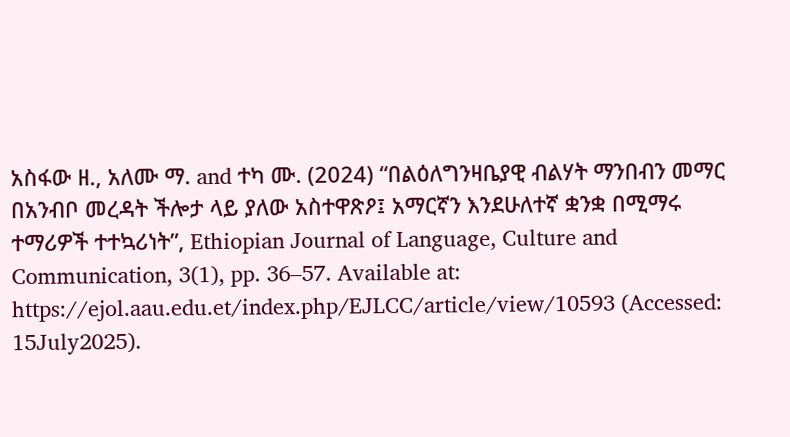አስፋው ዘ., አለሙ ማ. and ተካ ሙ. (2024) “በልዕለግንዛቤያዊ ብልሃት ማንበብን መማር በአንብቦ መረዳት ችሎታ ላይ ያለው አስተዋጽዖ፤ አማርኛን እንደሁለተኛ ቋንቋ በሚማሩ ተማሪዎች ተተኳሪነት”, Ethiopian Journal of Language, Culture and Communication, 3(1), pp. 36–57. Available at: https://ejol.aau.edu.et/index.php/EJLCC/article/view/10593 (Accessed: 15July2025).